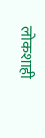लोकशाही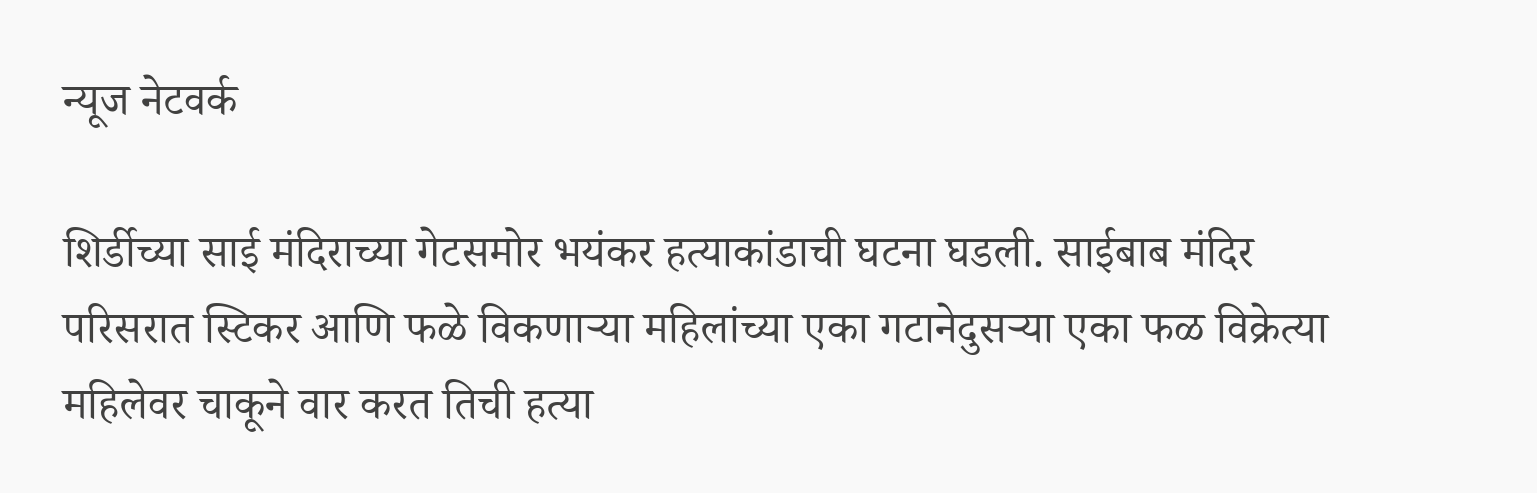न्यूज नेटवर्क

शिर्डीच्या साई मंदिराच्या गेटसमोर भयंकर हत्याकांडाची घटना घडली. साईबाब मंदिर परिसरात स्टिकर आणि फळे विकणाऱ्या महिलांच्या एका गटानेदुसऱ्या एका फळ विक्रेत्या महिलेवर चाकूने वार करत तिची हत्या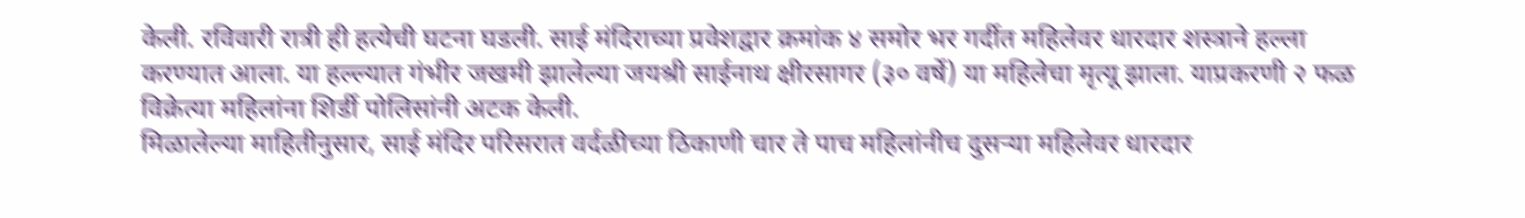केली. रविवारी रात्री ही हत्येची घटना घडली. साई मंदिराच्या प्रवेशद्वार क्रमांक ४ समोर भर गर्दीत महिलेवर धारदार शस्त्राने हल्ला करण्यात आला. या हल्ल्यात गंभीर जखमी झालेल्या जयश्री साईनाथ क्षीरसागर (३० वर्षे) या महिलेचा मृत्यू झाला. याप्रकरणी २ फळ विक्रेत्या महिलांना शिर्डी पोलिसांनी अटक केली.
मिळालेल्या माहितीनुसार, साई मंदिर परिसरात वर्दळीच्या ठिकाणी चार ते पाच महिलांनीच दुसऱ्या महिलेवर धारदार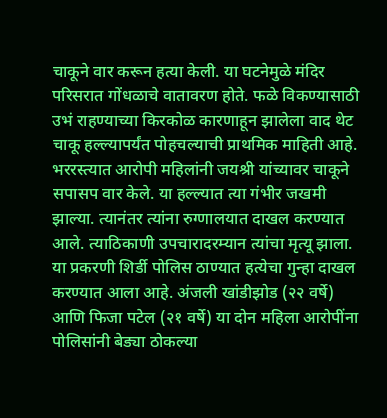चाकूने वार करून हत्या केली. या घटनेमुळे मंदिर परिसरात गोंधळाचे वातावरण होते. फळे विकण्यासाठी उभं राहण्याच्या किरकोळ कारणाहून झालेला वाद थेट चाकू हल्ल्यापर्यंत पोहचल्याची प्राथमिक माहिती आहे. भररस्त्यात आरोपी महिलांनी जयश्री यांच्यावर चाकूने सपासप वार केले. या हल्ल्यात त्या गंभीर जखमी झाल्या. त्यानंतर त्यांना रुग्णालयात दाखल करण्यात आले. त्याठिकाणी उपचारादरम्यान त्यांचा मृत्यू झाला.
या प्रकरणी शिर्डी पोलिस ठाण्यात हत्येचा गुन्हा दाखल करण्यात आला आहे. अंजली खांडीझोड (२२ वर्षे) आणि फिजा पटेल (२१ वर्षे) या दोन महिला आरोपींना पोलिसांनी बेड्या ठोकल्या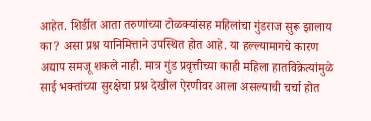आहेत. शिर्डीत आता तरुणांच्या टोळक्यांसह महिलांचा गुंडराज सुरू झालाय का? असा प्रश्न यानिमित्ताने उपस्थित होत आहे. या हल्ल्यामागचे कारण अद्याप समजू शकले नाही. मात्र गुंड प्रवृत्तीच्या काही महिला हातविक्रेत्यांमुळे साई भक्तांच्या सुरक्षेचा प्रश्न देखील ऐरणीवर आला असल्याची चर्चा होत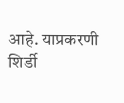आहे. याप्रकरणी शिर्डी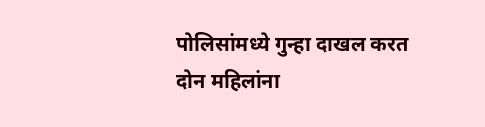पोलिसांमध्ये गुन्हा दाखल करत दोन महिलांना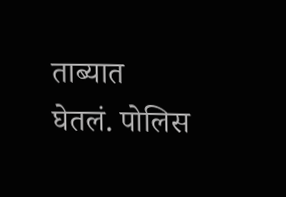ताब्यात घेतलं. पोलिस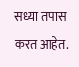सध्या तपास करत आहेत.